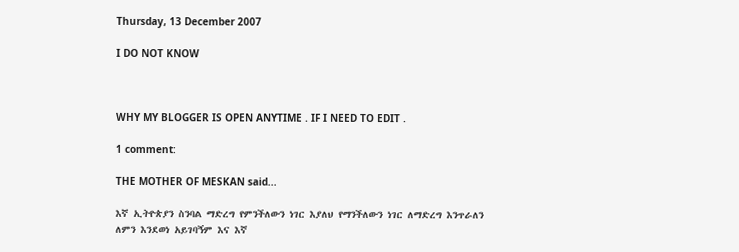Thursday, 13 December 2007

I DO NOT KNOW



WHY MY BLOGGER IS OPEN ANYTIME . IF I NEED TO EDIT .

1 comment:

THE MOTHER OF MESKAN said...

እኛ ኢትዮጵያን ስንባል ማድረግ የምንችለውን ነገር እያለህ የማንችለውን ነገር ለማድረግ እንጥራለን ለምን እንደወነ አይገባኝም እና እኛ